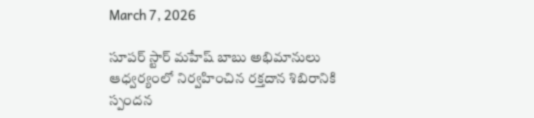March 7, 2026

సూపర్ స్టార్ మహేష్ బాబు అభిమానులు ఆధ్వర్యంలో నిర్వహించిన రక్తదాన శిబిరానికి స్పందన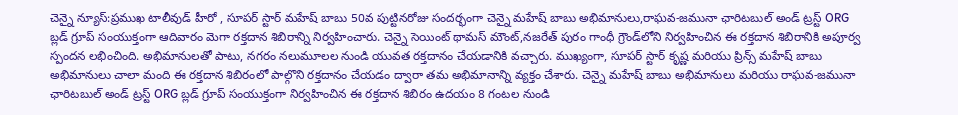చెన్నై న్యూస్:ప్రముఖ టాలీవుడ్ హీరో , సూపర్ స్టార్ మహేష్ బాబు 50వ పుట్టినరోజు సందర్భంగా చెన్నై మహేష్ బాబు అభిమానులు,రాఘవ-జమునా ఛారిటబుల్ అండ్ ట్రస్ట్ ORG బ్లడ్ గ్రూప్ సంయుక్తంగా ఆదివారం మెగా రక్తదాన శిబిరాన్ని నిర్వహించారు. చెన్నై సెయింట్ థామస్ మౌంట్‌,నజరేత్ పురం గాంధీ గ్రౌండ్‌లోని నిర్వహించిన ఈ రక్తదాన శిబిరానికి అపూర్వ స్పందన లభించింది. అభిమానులతో పాటు, నగరం నలుమూలల నుండి యువత రక్తదానం చేయడానికి వచ్చారు. ముఖ్యంగా, సూపర్ స్టార్ కృష్ణ మరియు ప్రిన్స్ మహేష్ బాబు అభిమానులు చాలా మంది ఈ రక్తదాన శిబిరంలో పాల్గొని రక్తదానం చేయడం ద్వారా తమ అభిమానాన్ని వ్యక్తం చేశారు. చెన్నై మహేష్ బాబు అభిమానులు మరియు రాఘవ-జమునా ఛారిటబుల్ అండ్ ట్రస్ట్ ORG బ్లడ్ గ్రూప్ సంయుక్తంగా నిర్వహించిన ఈ రక్తదాన శిబిరం ఉదయం 8 గంటల నుండి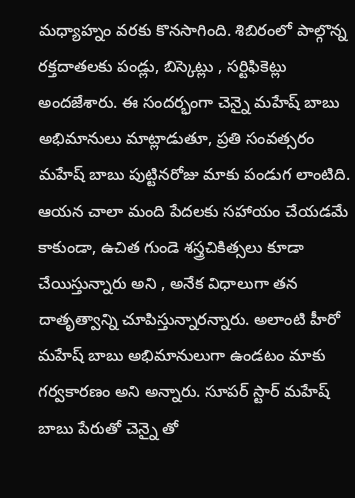మధ్యాహ్నం వరకు కొనసాగింది. శిబిరంలో పాల్గొన్న రక్తదాతలకు పండ్లు, బిస్కెట్లు , సర్టిఫికెట్లు అందజేశారు. ఈ సందర్భంగా చెన్నై మహేష్ బాబు అభిమానులు మాట్లాడుతూ, ప్రతి సంవత్సరం మహేష్ బాబు పుట్టినరోజు మాకు పండుగ లాంటిది. ఆయన చాలా మంది పేదలకు సహాయం చేయడమే కాకుండా, ఉచిత గుండె శస్త్రచికిత్సలు కూడా చేయిస్తున్నారు అని , అనేక విధాలుగా తన దాతృత్వాన్ని చూపిస్తున్నారన్నారు. అలాంటి హీరో మహేష్ బాబు అభిమానులుగా ఉండటం మాకు గర్వకారణం అని అన్నారు. సూపర్ స్టార్ మహేష్ బాబు పేరుతో చెన్నై తో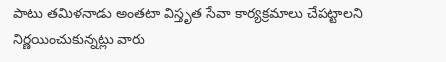పాటు తమిళనాడు అంతటా విస్తృత సేవా కార్యక్రమాలు చేపట్టాలని నిర్ణయించుకున్నట్లు వారు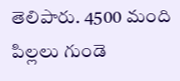తెలిపారు. 4500 మంది పిల్లలు గుండె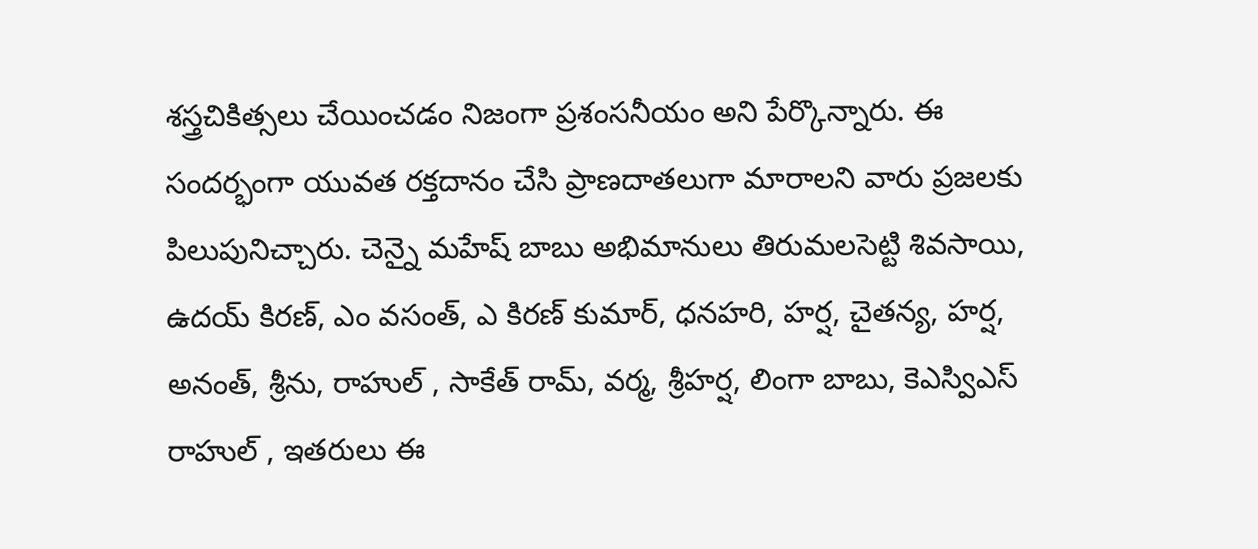శస్త్రచికిత్సలు చేయించడం నిజంగా ప్రశంసనీయం అని పేర్కొన్నారు. ఈ సందర్భంగా యువత రక్తదానం చేసి ప్రాణదాతలుగా మారాలని వారు ప్రజలకు పిలుపునిచ్చారు. చెన్నై మహేష్ బాబు అభిమానులు తిరుమలసెట్టి శివసాయి, ఉదయ్ కిరణ్, ఎం వసంత్, ఎ కిరణ్ కుమార్, ధనహరి, హర్ష, చైతన్య, హర్ష, అనంత్, శ్రీను, రాహుల్ , సాకేత్ రామ్, వర్మ, శ్రీహర్ష, లింగా బాబు, కెఎస్విఎస్ రాహుల్ , ఇతరులు ఈ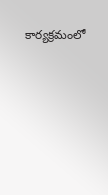కార్యక్రమంలో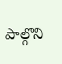పాల్గొని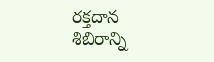రక్తదాన శిబిరాన్ని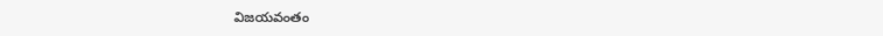విజయవంతం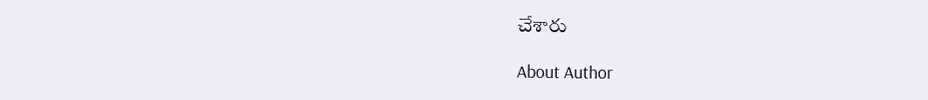చేశారు

About Author